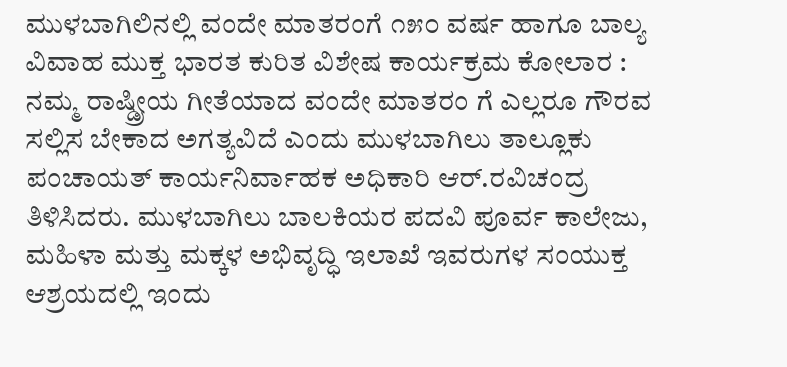ಮುಳಬಾಗಿಲಿನಲ್ಲಿ ವಂದೇ ಮಾತರಂಗೆ ೧೫೦ ವರ್ಷ ಹಾಗೂ ಬಾಲ್ಯ ವಿವಾಹ ಮುಕ್ತ ಭಾರತ ಕುರಿತ ವಿಶೇಷ ಕಾರ್ಯಕ್ರಮ ಕೋಲಾರ : ನಮ್ಮ ರಾಷ್ಡ್ರೀಯ ಗೀತೆಯಾದ ವಂದೇ ಮಾತರಂ ಗೆ ಎಲ್ಲರೂ ಗೌರವ ಸಲ್ಲಿಸ ಬೇಕಾದ ಅಗತ್ಯವಿದೆ ಎಂದು ಮುಳಬಾಗಿಲು ತಾಲ್ಲೂಕು ಪಂಚಾಯತ್ ಕಾರ್ಯನಿರ್ವಾಹಕ ಅಧಿಕಾರಿ ಆರ್.ರವಿಚಂದ್ರ ತಿಳಿಸಿದರು. ಮುಳಬಾಗಿಲು ಬಾಲಕಿಯರ ಪದವಿ ಪೂರ್ವ ಕಾಲೇಜು, ಮಹಿಳಾ ಮತ್ತು ಮಕ್ಕಳ ಅಭಿವೃದ್ಧಿ ಇಲಾಖೆ ಇವರುಗಳ ಸಂಯುಕ್ತ ಆಶ್ರಯದಲ್ಲಿ ಇಂದು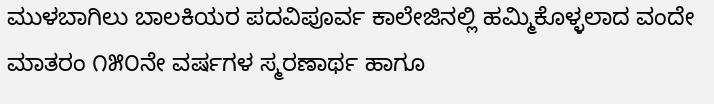ಮುಳಬಾಗಿಲು ಬಾಲಕಿಯರ ಪದವಿಪೂರ್ವ ಕಾಲೇಜಿನಲ್ಲಿ ಹಮ್ಮಿಕೊಳ್ಳಲಾದ ವಂದೇ ಮಾತರಂ ೧೫೦ನೇ ವರ್ಷಗಳ ಸ್ಮರಣಾರ್ಥ ಹಾಗೂ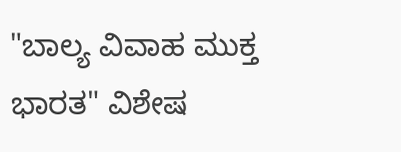"ಬಾಲ್ಯ ವಿವಾಹ ಮುಕ್ತ ಭಾರತ" ವಿಶೇಷ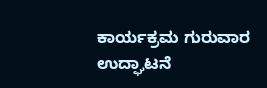ಕಾರ್ಯಕ್ರಮ ಗುರುವಾರ ಉದ್ಘಾಟನೆ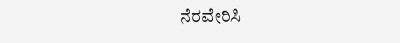ನೆರವೇರಿಸಿ